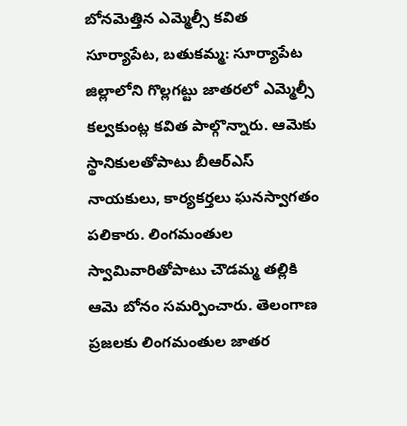బోనమెత్తిన ఎమ్మెల్సీ కవిత
సూర్యాపేట, బతుకమ్మ: సూర్యాపేట జిల్లాలోని గొల్లగట్టు జాతరలో ఎమ్మెల్సీ కల్వకుంట్ల కవిత పాల్గొన్నారు. ఆమెకు స్థానికులతోపాటు బీఆర్ఎస్ నాయకులు, కార్యకర్తలు ఘనస్వాగతం పలికారు. లింగమంతుల స్వామివారితోపాటు చౌడమ్మ తల్లికి ఆమె బోనం సమర్పించారు. తెలంగాణ ప్రజలకు లింగమంతుల జాతర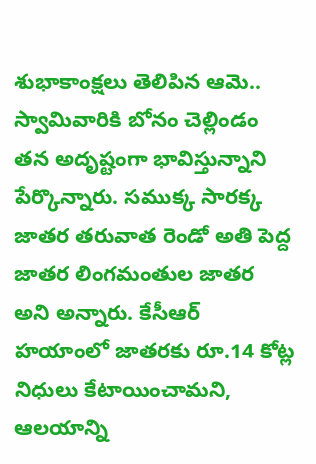శుభాకాంక్షలు తెలిపిన ఆమె.. స్వామివారికి బోనం చెల్లిండం తన అదృష్టంగా భావిస్తున్నాని పేర్కొన్నారు. సముక్క సారక్క జాతర తరువాత రెండో అతి పెద్ద జాతర లింగమంతుల జాతర అని అన్నారు. కేసీఆర్ హయాంలో జాతరకు రూ.14 కోట్ల నిధులు కేటాయించామని, ఆలయాన్ని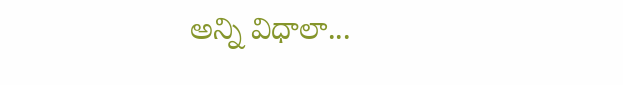అన్ని విధాలా...